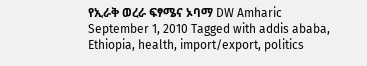የኢራቅ ወረራ ፍፃሜና ኦባማ DW Amharic September 1, 2010 Tagged with addis ababa, Ethiopia, health, import/export, politics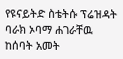የዩናይትድ ስቴትሱ ፕሬዝዳት ባራክ ኦባማ ሐገራቸዉ ከሰባት አመት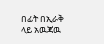በፊት በኢራቅ ላይ አዉጃዉ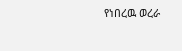የነበረዉ ወረራ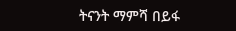ትናንት ማምሻ በይፋ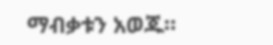ማብቃቱን አወጁ።